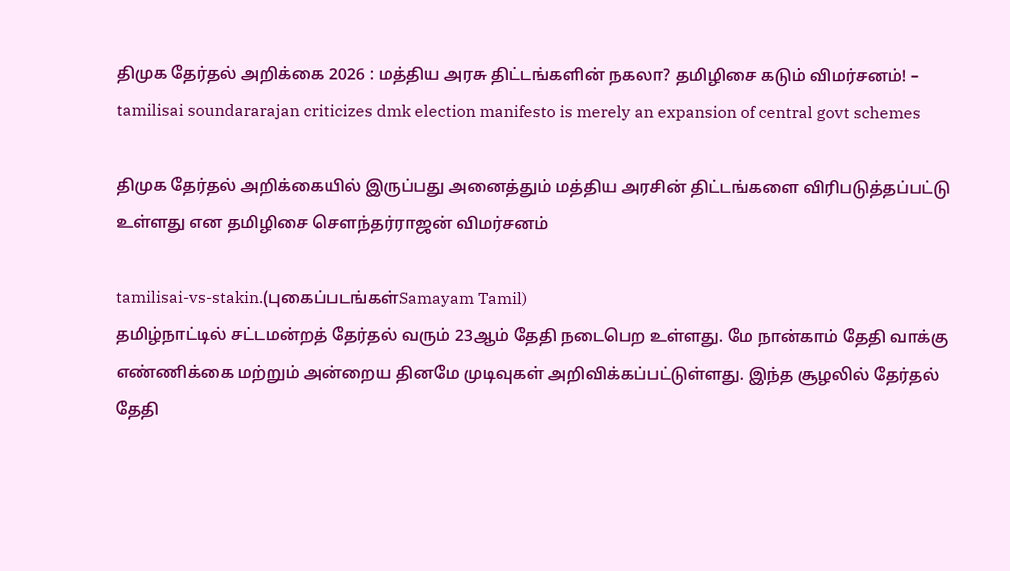திமுக தேர்தல் அறிக்கை 2026 : மத்திய அரசு திட்டங்களின் நகலா? தமிழிசை கடும் விமர்சனம்! – tamilisai soundararajan criticizes dmk election manifesto is merely an expansion of central govt schemes

திமுக தேர்தல் அறிக்கையில் இருப்பது அனைத்தும் மத்திய அரசின் திட்டங்களை விரிபடுத்தப்பட்டு உள்ளது என தமிழிசை சௌந்தர்ராஜன் விமர்சனம்

tamilisai-vs-stakin.(புகைப்படங்கள்Samayam Tamil)
தமிழ்நாட்டில் சட்டமன்றத் தேர்தல் வரும் 23ஆம் தேதி நடைபெற உள்ளது. மே நான்காம் தேதி வாக்கு எண்ணிக்கை மற்றும் அன்றைய தினமே முடிவுகள் அறிவிக்கப்பட்டுள்ளது. இந்த சூழலில் தேர்தல் தேதி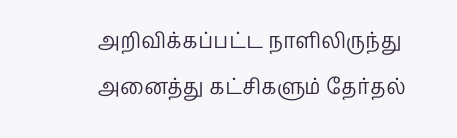அறிவிக்கப்பட்ட நாளிலிருந்து அனைத்து கட்சிகளும் தேர்தல்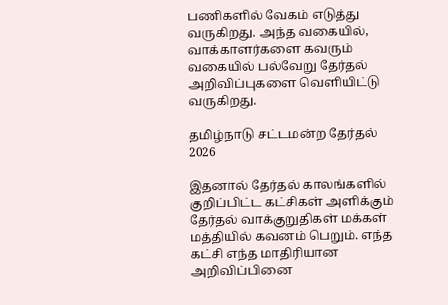பணிகளில் வேகம் எடுத்து வருகிறது. அந்த வகையில், வாக்காளர்களை கவரும் வகையில் பல்வேறு தேர்தல் அறிவிப்புகளை வெளியிட்டு வருகிறது.

தமிழ்நாடு சட்டமன்ற தேர்தல் 2026

இதனால் தேர்தல் காலங்களில் குறிப்பிட்ட கட்சிகள் அளிக்கும் தேர்தல் வாக்குறுதிகள் மக்கள் மத்தியில் கவனம் பெறும். எந்த கட்சி எந்த மாதிரியான அறிவிப்பினை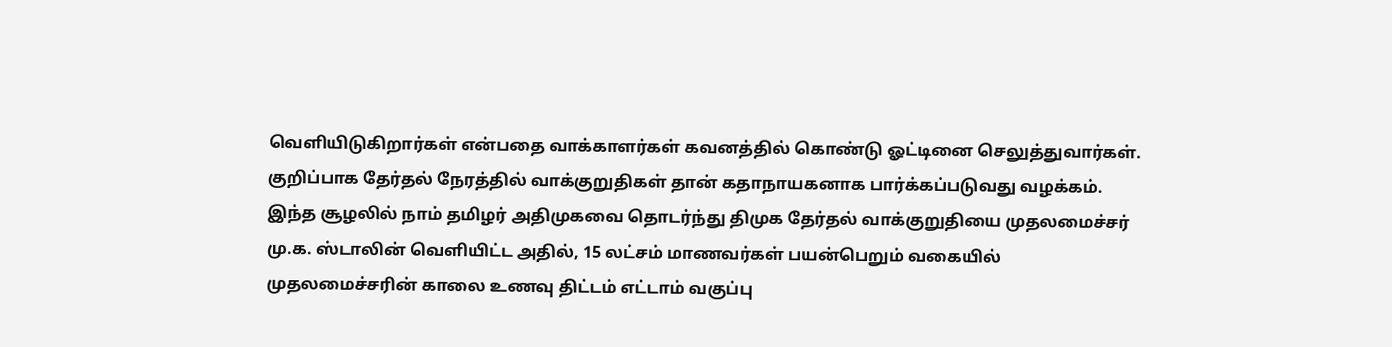வெளியிடுகிறார்கள் என்பதை வாக்காளர்கள் கவனத்தில் கொண்டு ஓட்டினை செலுத்துவார்கள். குறிப்பாக தேர்தல் நேரத்தில் வாக்குறுதிகள் தான் கதாநாயகனாக பார்க்கப்படுவது வழக்கம். இந்த சூழலில் நாம் தமிழர் அதிமுகவை தொடர்ந்து திமுக தேர்தல் வாக்குறுதியை முதலமைச்சர் மு.க. ஸ்டாலின் வெளியிட்ட அதில், 15 லட்சம் மாணவர்கள் பயன்பெறும் வகையில் முதலமைச்சரின் காலை உணவு திட்டம் எட்டாம் வகுப்பு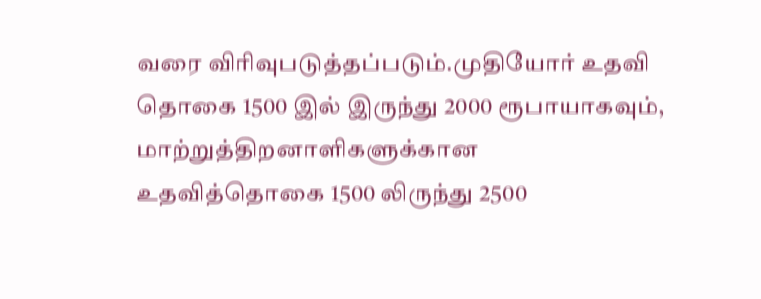வரை விரிவுபடுத்தப்படும்.முதியோர் உதவி தொகை 1500 இல் இருந்து 2000 ரூபாயாகவும், மாற்றுத்திறனாளிகளுக்கான உதவித்தொகை 1500 லிருந்து 2500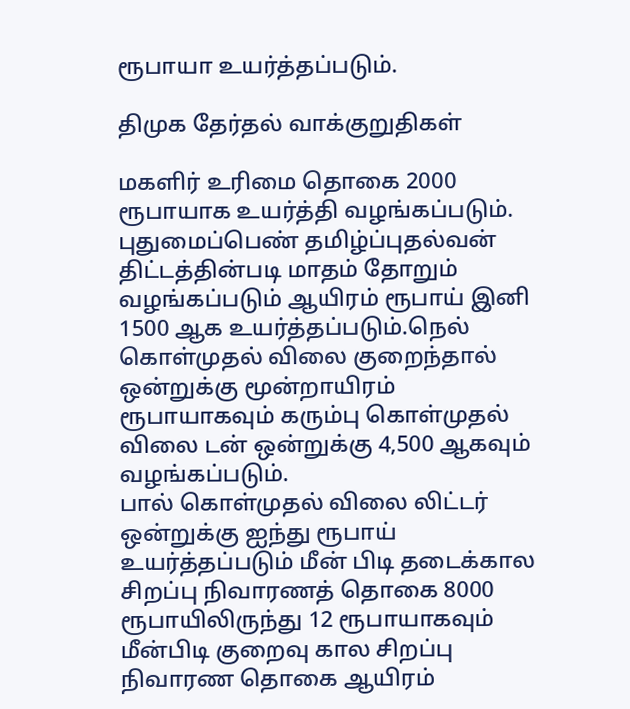ரூபாயா உயர்த்தப்படும்.

திமுக தேர்தல் வாக்குறுதிகள்

மகளிர் உரிமை தொகை 2000 ரூபாயாக உயர்த்தி வழங்கப்படும். புதுமைப்பெண் தமிழ்ப்புதல்வன் திட்டத்தின்படி மாதம் தோறும் வழங்கப்படும் ஆயிரம் ரூபாய் இனி 1500 ஆக உயர்த்தப்படும்.நெல் கொள்முதல் விலை குறைந்தால் ஒன்றுக்கு மூன்றாயிரம் ரூபாயாகவும் கரும்பு கொள்முதல் விலை டன் ஒன்றுக்கு 4,500 ஆகவும் வழங்கப்படும்.
பால் கொள்முதல் விலை லிட்டர் ஒன்றுக்கு ஐந்து ரூபாய் உயர்த்தப்படும் மீன் பிடி தடைக்கால சிறப்பு நிவாரணத் தொகை 8000 ரூபாயிலிருந்து 12 ரூபாயாகவும் மீன்பிடி குறைவு கால சிறப்பு நிவாரண தொகை ஆயிரம்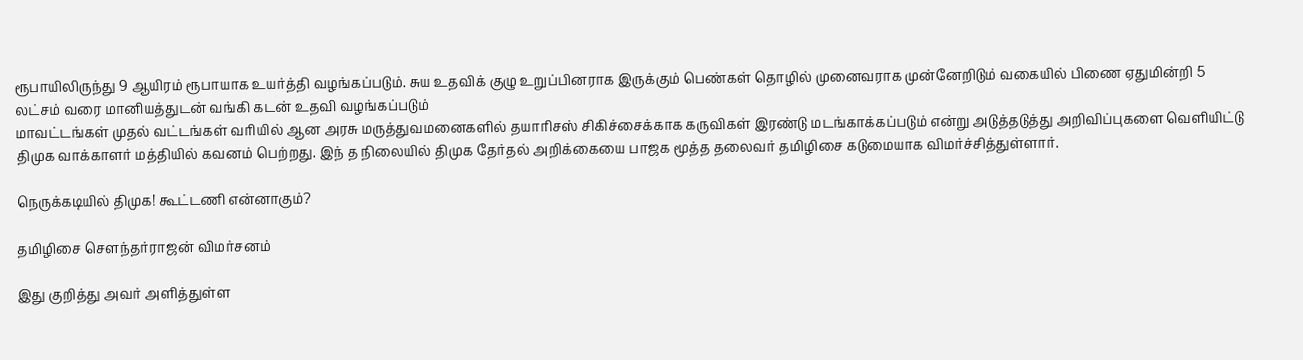ரூபாயிலிருந்து 9 ஆயிரம் ரூபாயாக உயர்த்தி வழங்கப்படும். சுய உதவிக் குழு உறுப்பினராக இருக்கும் பெண்கள் தொழில் முனைவராக முன்னேறிடும் வகையில் பிணை ஏதுமின்றி 5 லட்சம் வரை மானியத்துடன் வங்கி கடன் உதவி வழங்கப்படும்
மாவட்டங்கள் முதல் வட்டங்கள் வரியில் ஆன அரசு மருத்துவமனைகளில் தயாரிசஸ் சிகிச்சைக்காக கருவிகள் இரண்டு மடங்காக்கப்படும் என்று அடுத்தடுத்து அறிவிப்புகளை வெளியிட்டு திமுக வாக்காளர் மத்தியில் கவனம் பெற்றது. இந் த நிலையில் திமுக தேர்தல் அறிக்கையை பாஜக மூத்த தலைவர் தமிழிசை கடுமையாக விமர்ச்சித்துள்ளார்.

நெருக்கடியில் திமுக! கூட்டணி என்னாகும்?

தமிழிசை சௌந்தர்ராஜன் விமர்சனம்

இது குறித்து அவர் அளித்துள்ள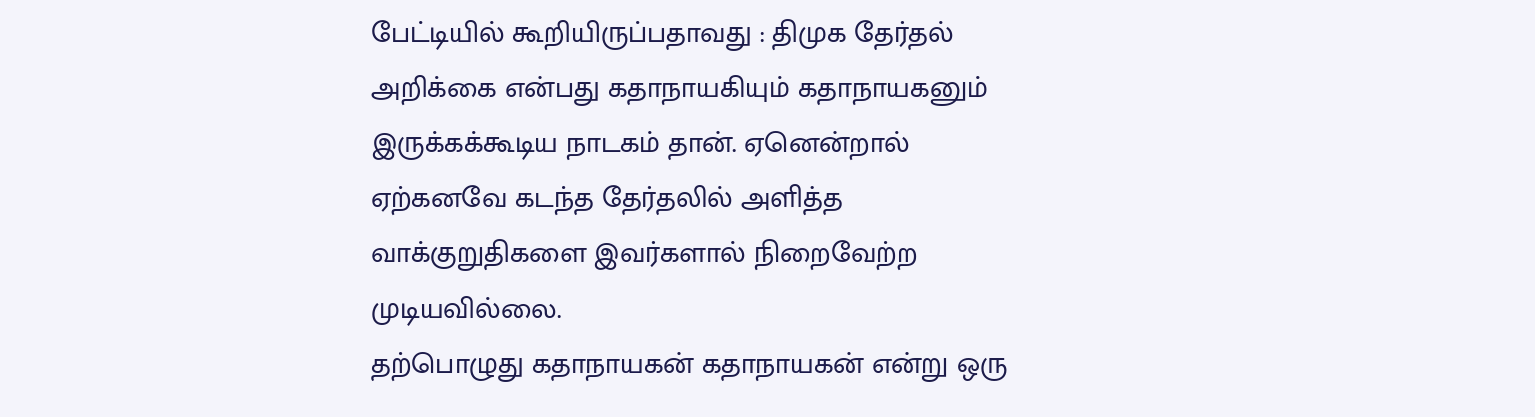பேட்டியில் கூறியிருப்பதாவது : திமுக தேர்தல் அறிக்கை என்பது கதாநாயகியும் கதாநாயகனும் இருக்கக்கூடிய நாடகம் தான். ஏனென்றால் ஏற்கனவே கடந்த தேர்தலில் அளித்த வாக்குறுதிகளை இவர்களால் நிறைவேற்ற முடியவில்லை.
தற்பொழுது கதாநாயகன் கதாநாயகன் என்று ஒரு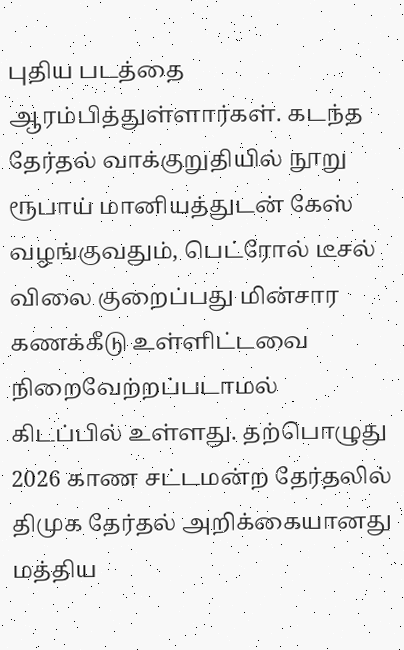புதிய படத்தை ஆரம்பித்துள்ளார்கள். கடந்த தேர்தல் வாக்குறுதியில் நூறு ரூபாய் மானியத்துடன் கேஸ் வழங்குவதும், பெட்ரோல் டீசல் விலை குறைப்பது மின்சார கணக்கீடு உள்ளிட்டவை நிறைவேற்றப்படாமல் கிடப்பில் உள்ளது. தற்பொழுது 2026 காண சட்டமன்ற தேர்தலில் திமுக தேர்தல் அறிக்கையானது மத்திய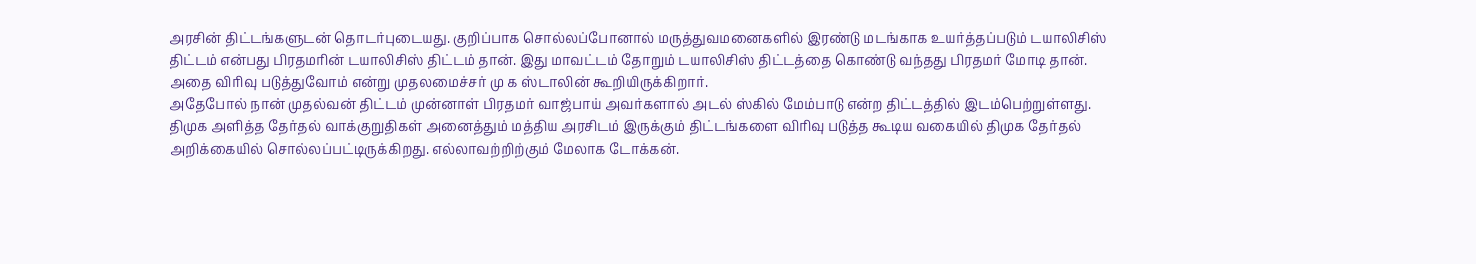அரசின் திட்டங்களுடன் தொடர்புடையது. குறிப்பாக சொல்லப்போனால் மருத்துவமனைகளில் இரண்டு மடங்காக உயர்த்தப்படும் டயாலிசிஸ் திட்டம் என்பது பிரதமரின் டயாலிசிஸ் திட்டம் தான். இது மாவட்டம் தோறும் டயாலிசிஸ் திட்டத்தை கொண்டு வந்தது பிரதமர் மோடி தான். அதை விரிவு படுத்துவோம் என்று முதலமைச்சர் மு க ஸ்டாலின் கூறியிருக்கிறார்.
அதேபோல் நான் முதல்வன் திட்டம் முன்னாள் பிரதமர் வாஜ்பாய் அவர்களால் அடல் ஸ்கில் மேம்பாடு என்ற திட்டத்தில் இடம்பெற்றுள்ளது. திமுக அளித்த தேர்தல் வாக்குறுதிகள் அனைத்தும் மத்திய அரசிடம் இருக்கும் திட்டங்களை விரிவு படுத்த கூடிய வகையில் திமுக தேர்தல் அறிக்கையில் சொல்லப்பட்டிருக்கிறது. எல்லாவற்றிற்கும் மேலாக டோக்கன்.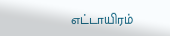எட்டாயிரம்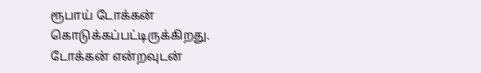ரூபாய் டோக்கன் கொடுக்கப்பட்டிருக்கிறது. டோக்கன் என்றவுடன்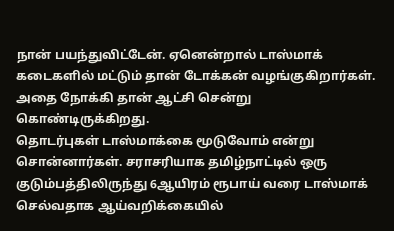நான் பயந்துவிட்டேன். ஏனென்றால் டாஸ்மாக் கடைகளில் மட்டும் தான் டோக்கன் வழங்குகிறார்கள். அதை நோக்கி தான் ஆட்சி சென்று கொண்டிருக்கிறது.
தொடர்புகள் டாஸ்மாக்கை மூடுவோம் என்று சொன்னார்கள். சராசரியாக தமிழ்நாட்டில் ஒரு குடும்பத்திலிருந்து 6ஆயிரம் ரூபாய் வரை டாஸ்மாக் செல்வதாக ஆய்வறிக்கையில்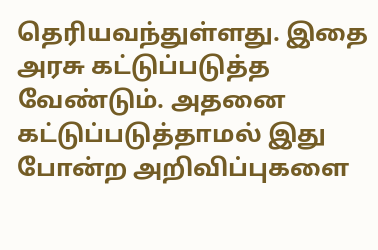தெரியவந்துள்ளது. இதை அரசு கட்டுப்படுத்த வேண்டும். அதனை கட்டுப்படுத்தாமல் இது போன்ற அறிவிப்புகளை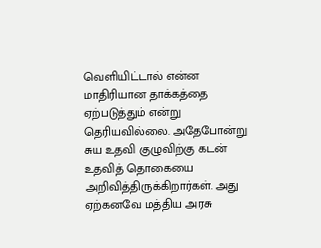வெளியிட்டால் என்ன மாதிரியான தாக்கத்தை ஏற்படுத்தும் என்று தெரியவில்லை. அதேபோன்று சுய உதவி குழுவிற்கு கடன் உதவித் தொகையை அறிவித்திருக்கிறார்கள். அது ஏற்கனவே மத்திய அரசு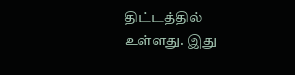திட்டத்தில் உள்ளது. இது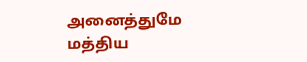அனைத்துமே மத்திய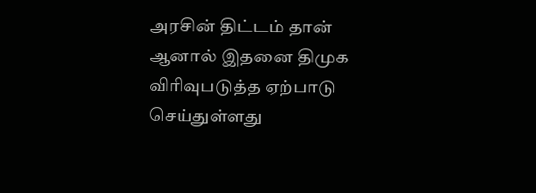அரசின் திட்டம் தான் ஆனால் இதனை திமுக விரிவுபடுத்த ஏற்பாடு செய்துள்ளது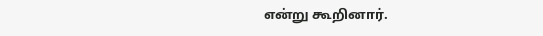என்று கூறினார்.